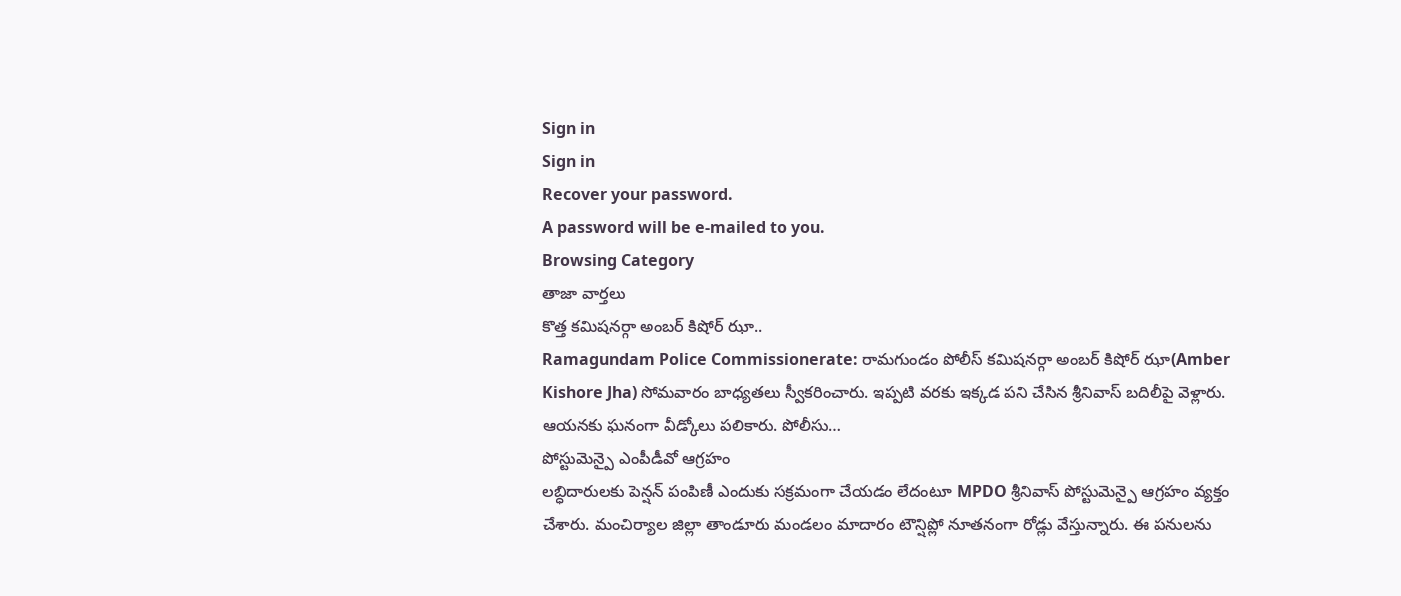Sign in
Sign in
Recover your password.
A password will be e-mailed to you.
Browsing Category
తాజా వార్తలు
కొత్త కమిషనర్గా అంబర్ కిషోర్ ఝా..
Ramagundam Police Commissionerate: రామగుండం పోలీస్ కమిషనర్గా అంబర్ కిషోర్ ఝా(Amber Kishore Jha) సోమవారం బాధ్యతలు స్వీకరించారు. ఇప్పటి వరకు ఇక్కడ పని చేసిన శ్రీనివాస్ బదిలీపై వెళ్లారు. ఆయనకు ఘనంగా వీడ్కోలు పలికారు. పోలీసు…
పోస్టుమెన్పై ఎంపీడీవో ఆగ్రహం
లబ్ధిదారులకు పెన్షన్ పంపిణీ ఎందుకు సక్రమంగా చేయడం లేదంటూ MPDO శ్రీనివాస్ పోస్టుమెన్పై ఆగ్రహం వ్యక్తం చేశారు. మంచిర్యాల జిల్లా తాండూరు మండలం మాదారం టౌన్షిప్లో నూతనంగా రోడ్లు వేస్తున్నారు. ఈ పనులను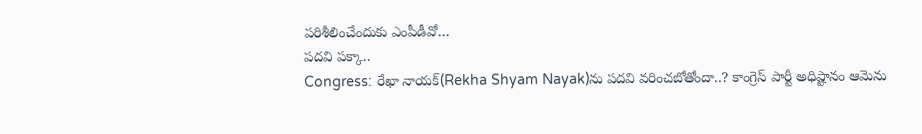పరిశీలించేందుకు ఎంపీడీవో…
పదవి పక్కా..
Congress: రేఖా నాయక్(Rekha Shyam Nayak)ను పదవి వరించబోతోందా..? కాంగ్రెస్ పార్టీ అధిష్టానం ఆమెను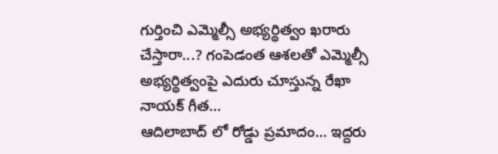గుర్తించి ఎమ్మెల్సీ అభ్యర్థిత్వం ఖరారు చేస్తారా...? గంపెడంత ఆశలతో ఎమ్మెల్సీ అభ్యర్థిత్వంపై ఎదురు చూస్తున్న రేఖా నాయక్ గీత…
ఆదిలాబాద్ లో రోడ్డు ప్రమాదం… ఇద్దరు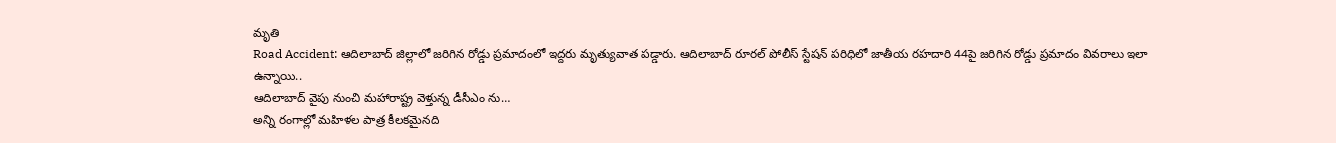మృతి
Road Accident: ఆదిలాబాద్ జిల్లాలో జరిగిన రోడ్డు ప్రమాదంలో ఇద్దరు మృత్యువాత పడ్డారు. ఆదిలాబాద్ రూరల్ పోలీస్ స్టేషన్ పరిధిలో జాతీయ రహదారి 44పై జరిగిన రోడ్డు ప్రమాదం వివరాలు ఇలా ఉన్నాయి..
ఆదిలాబాద్ వైపు నుంచి మహారాష్ట్ర వెళ్తున్న డీసీఎం ను…
అన్ని రంగాల్లో మహిళల పాత్ర కీలకమైనది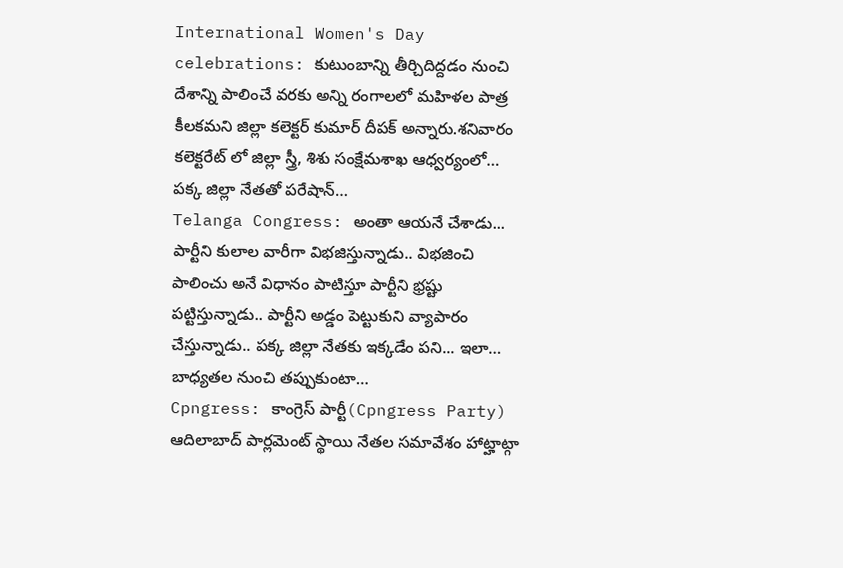International Women's Day celebrations: కుటుంబాన్ని తీర్చిదిద్దడం నుంచి దేశాన్ని పాలించే వరకు అన్ని రంగాలలో మహిళల పాత్ర కీలకమని జిల్లా కలెక్టర్ కుమార్ దీపక్ అన్నారు.శనివారం కలెక్టరేట్ లో జిల్లా స్త్రీ, శిశు సంక్షేమశాఖ ఆధ్వర్యంలో…
పక్క జిల్లా నేతతో పరేషాన్…
Telanga Congress: అంతా ఆయనే చేశాడు... పార్టీని కులాల వారీగా విభజిస్తున్నాడు.. విభజించి పాలించు అనే విధానం పాటిస్తూ పార్టీని భ్రష్టు పట్టిస్తున్నాడు.. పార్టీని అడ్డం పెట్టుకుని వ్యాపారం చేస్తున్నాడు.. పక్క జిల్లా నేతకు ఇక్కడేం పని... ఇలా…
బాధ్యతల నుంచి తప్పుకుంటా…
Cpngress: కాంగ్రెస్ పార్టీ(Cpngress Party) ఆదిలాబాద్ పార్లమెంట్ స్థాయి నేతల సమావేశం హాట్హాట్గా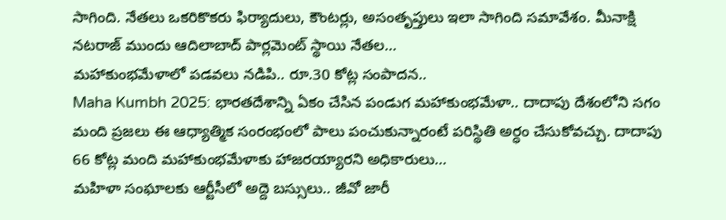సాగింది. నేతలు ఒకరికొకరు ఫిర్యాదులు, కౌంటర్లు, అసంతృప్తులు ఇలా సాగింది సమావేశం. మీనాక్షి నటరాజ్ ముందు ఆదిలాబాద్ పార్లమెంట్ స్థాయి నేతల…
మహాకుంభమేళాలో పడవలు నడిపి.. రూ.30 కోట్ల సంపాదన..
Maha Kumbh 2025: భారతదేశాన్ని ఏకం చేసిన పండుగ మహాకుంభమేళా.. దాదాపు దేశంలోని సగం మంది ప్రజలు ఈ ఆధ్యాత్మిక సంరంభంలో పాలు పంచుకున్నారంటే పరిస్థితి అర్ధం చేసుకోవచ్చు. దాదాపు 66 కోట్ల మంది మహాకుంభమేళాకు హాజరయ్యారని అధికారులు…
మహిళా సంఘాలకు ఆర్టీసీలో అద్దె బస్సులు.. జీవో జారీ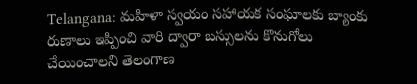Telangana: మహిళా స్వయం సహాయక సంఘాలకు బ్యాంకు రుణాలు ఇప్పించి వారి ద్వారా బస్సులను కొనుగోలు చేయించాలని తెలంగాణ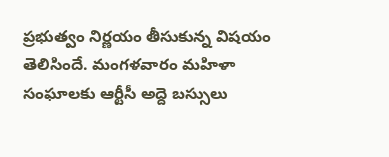ప్రభుత్వం నిర్ణయం తీసుకున్న విషయం తెలిసిందే. మంగళవారం మహిళా సంఘాలకు ఆర్టీసీ అద్దె బస్సులు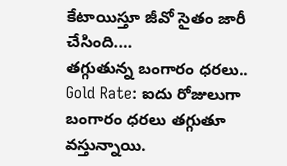కేటాయిస్తూ జీవో సైతం జారీ చేసింది.…
తగ్గుతున్న బంగారం ధరలు..
Gold Rate: ఐదు రోజులుగా బంగారం ధరలు తగ్గుతూ వస్తున్నాయి.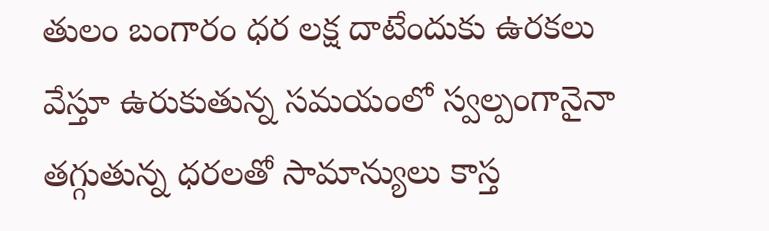తులం బంగారం ధర లక్ష దాటేందుకు ఉరకలు వేస్తూ ఉరుకుతున్న సమయంలో స్వల్పంగానైనా తగ్గుతున్న ధరలతో సామాన్యులు కాస్త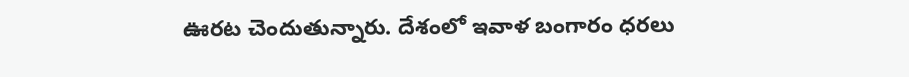ఊరట చెందుతున్నారు. దేశంలో ఇవాళ బంగారం ధరలు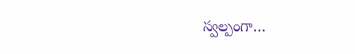స్వల్పంగా…